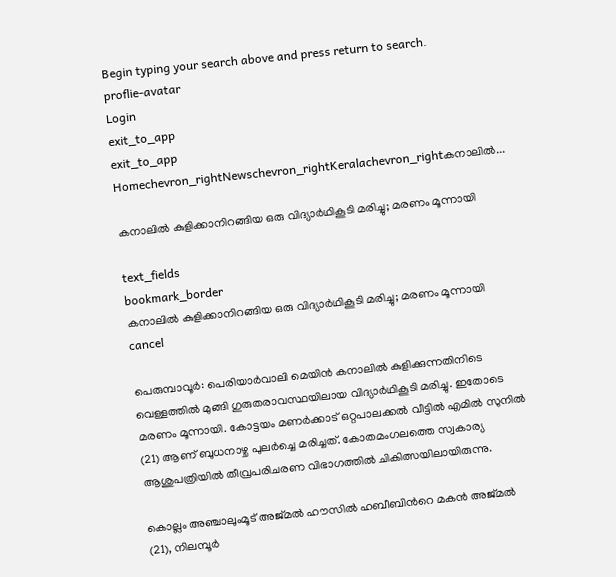Begin typing your search above and press return to search.
proflie-avatar
Login
exit_to_app
exit_to_app
Homechevron_rightNewschevron_rightKeralachevron_rightകനാലില്‍...

കനാലില്‍ കുളിക്കാനിറങ്ങിയ ഒരു വിദ്യാർഥികൂടി മരിച്ചു; മരണം മൂന്നായി

text_fields
bookmark_border
കനാലില്‍ കുളിക്കാനിറങ്ങിയ ഒരു വിദ്യാർഥികൂടി മരിച്ചു; മരണം മൂന്നായി
cancel

പെരുമ്പാവൂര്‍: പെരിയാര്‍വാലി മെയിന്‍ കനാലില്‍ കുളിക്കുന്നതിനിടെ വെള്ളത്തിൽ മുങ്ങി ഗുരുതരാവസ്ഥയിലായ വിദ്യാർഥികൂടി മരിച്ചു. ഇതോടെ മരണം മൂന്നായി. കോട്ടയം മണര്‍ക്കാട് ഒറ്റപാലക്കല്‍ വീട്ടില്‍ എമില്‍ സുനിൽ (21) ആണ് ബുധനാഴ്ച പുലർച്ചെ മരിച്ചത്. കോതമംഗലത്തെ സ്വകാര്യ ആശുപത്രിയില്‍ തീവ്രപരിചരണ വിഭാഗത്തില്‍ ചികിത്സയിലായിരുന്നു.

കൊല്ലം അഞ്ചാലുംമൂട് അജ്മല്‍ ഹൗസില്‍ ഹബീബിന്‍റെ മകന്‍ അജ്മല്‍ (21), നിലമ്പൂര്‍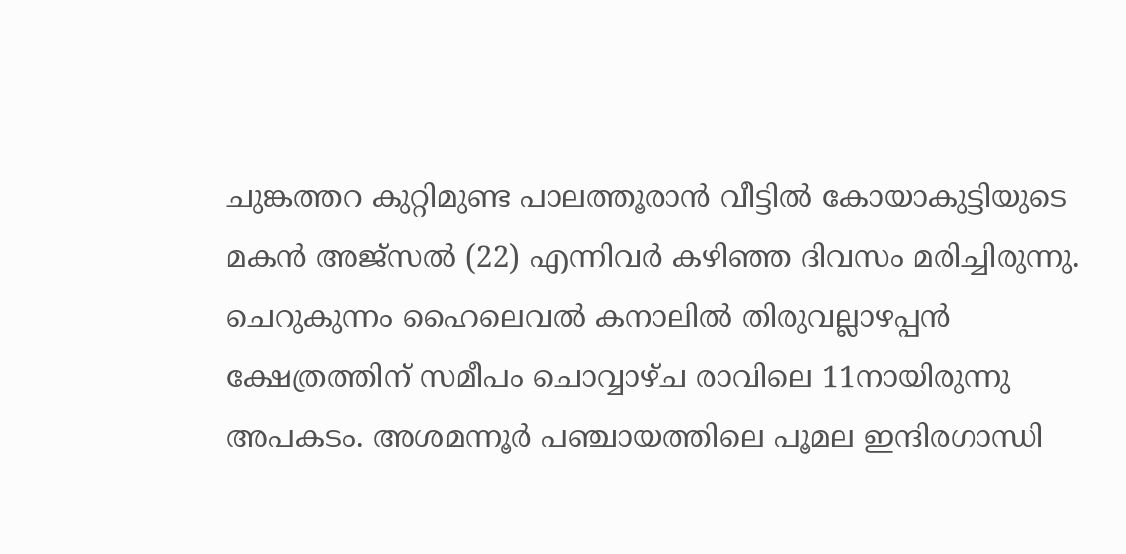ചുങ്കത്തറ കുറ്റിമുണ്ട പാലത്തൂരാന്‍ വീട്ടില്‍ കോയാകുട്ടിയുടെ മകന്‍ അജ്സല്‍ (22) എന്നിവർ കഴിഞ്ഞ ദിവസം മരിച്ചിരുന്നു. ചെറുകുന്നം ഹൈലെവല്‍ കനാലില്‍ തിരുവല്ലാഴപ്പന്‍ ക്ഷേത്രത്തിന് സമീപം ചൊവ്വാഴ്ച രാവിലെ 11നായിരുന്നു അപകടം. അശമന്നൂര്‍ പഞ്ചായത്തിലെ പൂമല ഇന്ദിരഗാന്ധി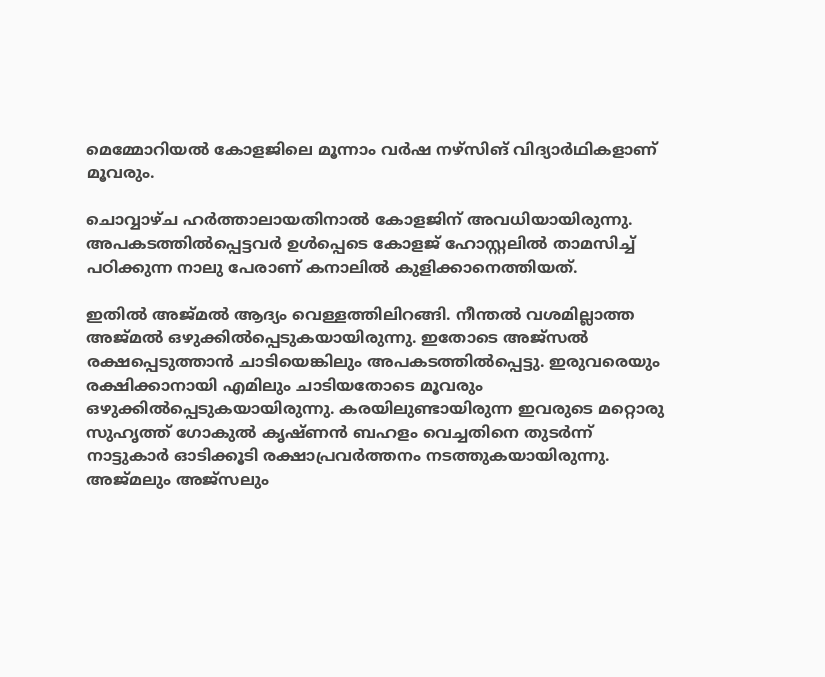മെമ്മോറിയല്‍ കോളജിലെ മൂന്നാം വര്‍ഷ നഴ്സിങ് വിദ്യാര്‍ഥികളാണ് മൂവരും.

ചൊവ്വാഴ്ച ഹര്‍ത്താലായതിനാല്‍ കോളജിന് അവധിയായിരുന്നു. അപകടത്തില്‍പ്പെട്ടവര്‍ ഉൾപ്പെടെ കോളജ് ഹോസ്റ്റലില്‍ താമസിച്ച് പഠിക്കുന്ന നാലു പേരാണ് കനാലില്‍ കുളിക്കാനെത്തിയത്.

ഇതില്‍ അജ്മല്‍ ആദ്യം വെള്ളത്തിലിറങ്ങി. നീന്തല്‍ വശമില്ലാത്ത അജ്മല്‍ ഒഴുക്കില്‍പ്പെടുകയായിരുന്നു. ഇതോടെ അജ്സല്‍ രക്ഷപ്പെടുത്താന്‍ ചാടിയെങ്കിലും അപകടത്തില്‍പ്പെട്ടു. ഇരുവരെയും രക്ഷിക്കാനായി എമിലും ചാടിയതോടെ മൂവരും ഒഴുക്കില്‍പ്പെടുകയായിരുന്നു. കരയിലുണ്ടായിരുന്ന ഇവരുടെ മറ്റൊരു സുഹൃത്ത് ഗോകുല്‍ കൃഷ്ണന്‍ ബഹളം വെച്ചതിനെ തുടര്‍ന്ന് നാട്ടുകാര്‍ ഓടിക്കൂടി രക്ഷാപ്രവര്‍ത്തനം നടത്തുകയായിരുന്നു. അജ്മലും അജ്സലും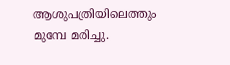ആശുപത്രിയിലെത്തും മുമ്പേ മരിച്ചു.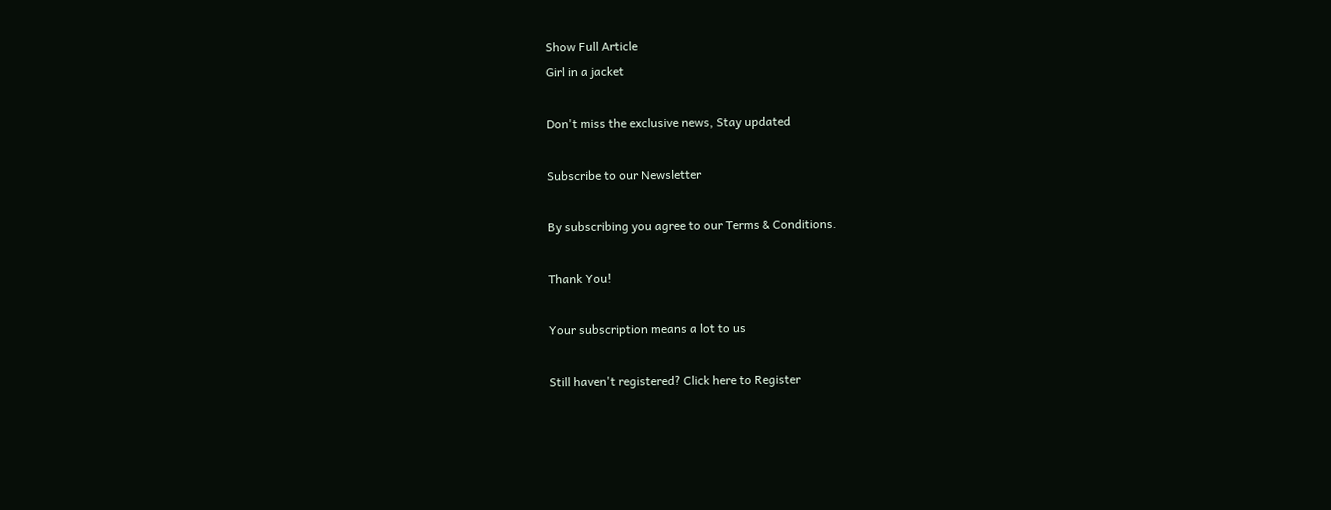Show Full Article
Girl in a jacket

Don't miss the exclusive news, Stay updated

Subscribe to our Newsletter

By subscribing you agree to our Terms & Conditions.

Thank You!

Your subscription means a lot to us

Still haven't registered? Click here to Register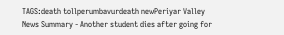TAGS:death tollperumbavurdeath newPeriyar Valley
News Summary - Another student dies after going for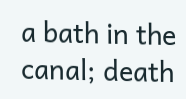a bath in the canal; death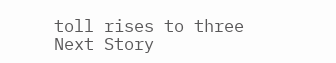toll rises to three
Next Story